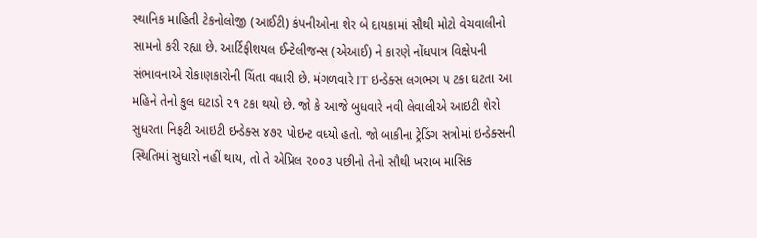સ્થાનિક માહિતી ટેકનોલોજી (આઈટી) કંપનીઓના શેર બે દાયકામાં સૌથી મોટો વેચવાલીનો સામનો કરી રહ્યા છે. આર્ટિફીશયલ ઈન્ટેલીજન્સ (એઆઈ) ને કારણે નોંધપાત્ર વિક્ષેપની સંભાવનાએ રોકાણકારોની ચિંતા વધારી છે. મંગળવારે IT ઇન્ડેક્સ લગભગ ૫ ટકા ઘટતા આ મહિને તેનો કુલ ઘટાડો ૨૧ ટકા થયો છે. જો કે આજે બુધવારે નવી લેવાલીએ આઇટી શેરો સુધરતા નિફટી આઇટી ઇન્ડેક્સ ૪૭૨ પોઇન્ટ વધ્યો હતો. જો બાકીના ટ્રેડિંગ સત્રોમાં ઇન્ડેક્સની સ્થિતિમાં સુધારો નહીં થાય, તો તે એપ્રિલ ૨૦૦૩ પછીનો તેનો સૌથી ખરાબ માસિક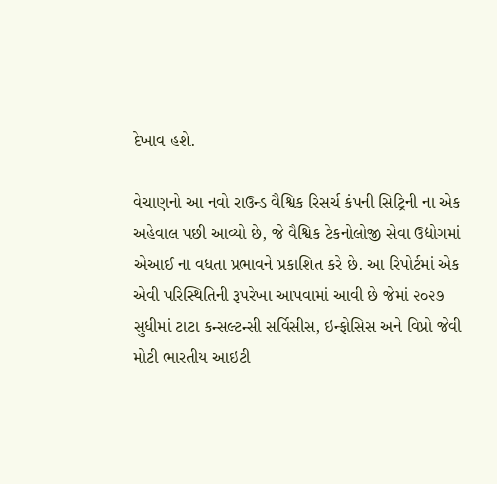દેખાવ હશે.

વેચાણનો આ નવો રાઉન્ડ વૈશ્વિક રિસર્ચ કંપની સિટ્રિની ના એક અહેવાલ પછી આવ્યો છે, જે વૈશ્વિક ટેકનોલોજી સેવા ઉદ્યોગમાં એઆઈ ના વધતા પ્રભાવને પ્રકાશિત કરે છે. આ રિપોર્ટમાં એક એવી પરિસ્થિતિની રૂપરેખા આપવામાં આવી છે જેમાં ૨૦૨૭ સુધીમાં ટાટા કન્સલ્ટન્સી સર્વિસીસ, ઇન્ફોસિસ અને વિપ્રો જેવી મોટી ભારતીય આઇટી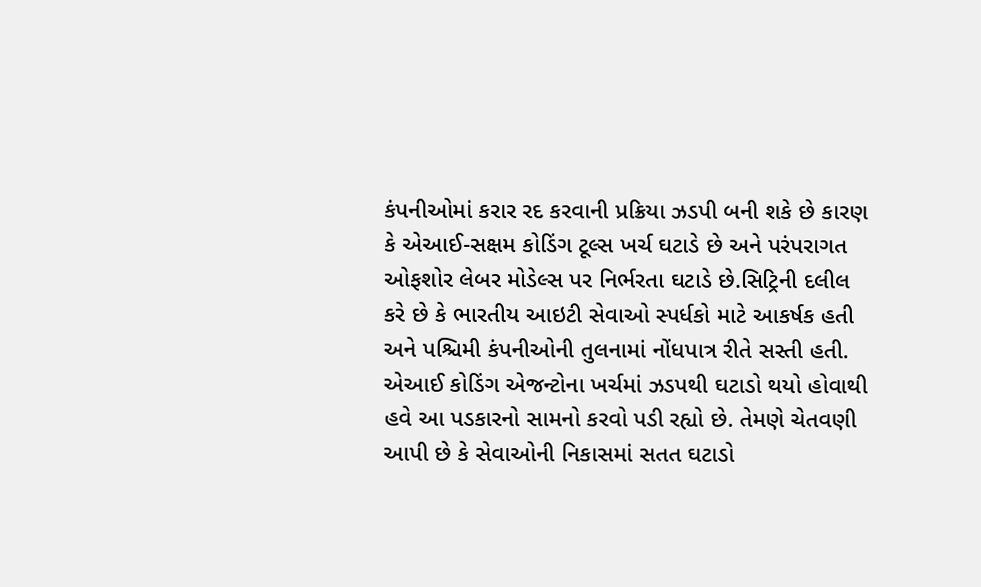કંપનીઓમાં કરાર રદ કરવાની પ્રક્રિયા ઝડપી બની શકે છે કારણ કે એઆઈ-સક્ષમ કોડિંગ ટૂલ્સ ખર્ચ ઘટાડે છે અને પરંપરાગત ઓફશોર લેબર મોડેલ્સ પર નિર્ભરતા ઘટાડે છે.સિટ્રિની દલીલ કરે છે કે ભારતીય આઇટી સેવાઓ સ્પર્ધકો માટે આકર્ષક હતી અને પશ્ચિમી કંપનીઓની તુલનામાં નોંધપાત્ર રીતે સસ્તી હતી. એઆઈ કોડિંગ એજન્ટોના ખર્ચમાં ઝડપથી ઘટાડો થયો હોવાથી હવે આ પડકારનો સામનો કરવો પડી રહ્યો છે. તેમણે ચેતવણી આપી છે કે સેવાઓની નિકાસમાં સતત ઘટાડો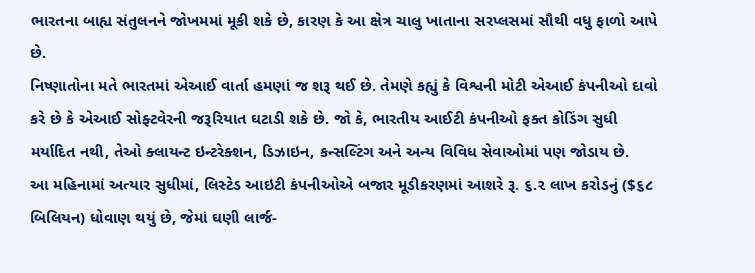ભારતના બાહ્ય સંતુલનને જોખમમાં મૂકી શકે છે, કારણ કે આ ક્ષેત્ર ચાલુ ખાતાના સરપ્લસમાં સૌથી વધુ ફાળો આપે છે.
નિષ્ણાતોના મતે ભારતમાં એઆઈ વાર્તા હમણાં જ શરૂ થઈ છે. તેમણે કહ્યું કે વિશ્વની મોટી એઆઈ કંપનીઓ દાવો કરે છે કે એઆઈ સોફ્ટવેરની જરૂરિયાત ઘટાડી શકે છે. જો કે, ભારતીય આઈટી કંપનીઓ ફક્ત કોડિંગ સુધી મર્યાદિત નથી, તેઓ ક્લાયન્ટ ઇન્ટરેક્શન, ડિઝાઇન, કન્સલ્ટિંગ અને અન્ય વિવિધ સેવાઓમાં પણ જોડાય છે.
આ મહિનામાં અત્યાર સુધીમાં, લિસ્ટેડ આઇટી કંપનીઓએ બજાર મૂડીકરણમાં આશરે રૂ. ૬.૨ લાખ કરોડનું ($૬૮ બિલિયન) ધોવાણ થયું છે, જેમાં ઘણી લાર્જ-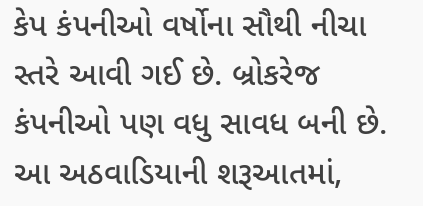કેપ કંપનીઓ વર્ષોના સૌથી નીચા સ્તરે આવી ગઈ છે. બ્રોકરેજ કંપનીઓ પણ વધુ સાવધ બની છે. આ અઠવાડિયાની શરૂઆતમાં,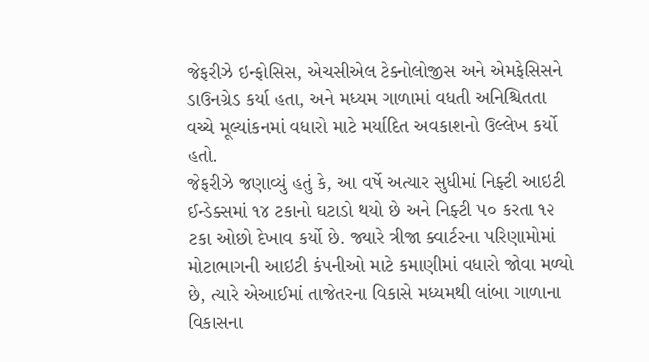જેફરીઝે ઇન્ફોસિસ, એચસીએલ ટેક્નોલોજીસ અને એમફેસિસને ડાઉનગ્રેડ કર્યા હતા, અને મધ્યમ ગાળામાં વધતી અનિશ્ચિતતા વચ્ચે મૂલ્યાંકનમાં વધારો માટે મર્યાદિત અવકાશનો ઉલ્લેખ કર્યો હતો.
જેફરીઝે જણાવ્યું હતું કે, આ વર્ષે અત્યાર સુધીમાં નિફ્ટી આઇટી ઈન્ડેક્સમાં ૧૪ ટકાનો ઘટાડો થયો છે અને નિફ્ટી ૫૦ કરતા ૧૨ ટકા ઓછો દેખાવ કર્યો છે. જ્યારે ત્રીજા ક્વાર્ટરના પરિણામોમાં મોટાભાગની આઇટી કંપનીઓ માટે કમાણીમાં વધારો જોવા મળ્યો છે, ત્યારે એઆઈમાં તાજેતરના વિકાસે મધ્યમથી લાંબા ગાળાના વિકાસના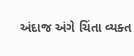અંદાજ અંગે ચિંતા વ્યક્ત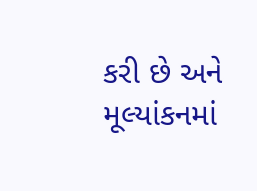કરી છે અને મૂલ્યાંકનમાં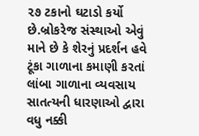૨૭ ટકાનો ઘટાડો કર્યો છે.બ્રોકરેજ સંસ્થાઓ એવું માને છે કે શેરનું પ્રદર્શન હવે ટૂંકા ગાળાના કમાણી કરતાં લાંબા ગાળાના વ્યવસાય સાતત્યની ધારણાઓ દ્વારા વધુ નક્કી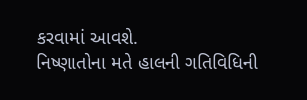કરવામાં આવશે.
નિષ્ણાતોના મતે હાલની ગતિવિધિની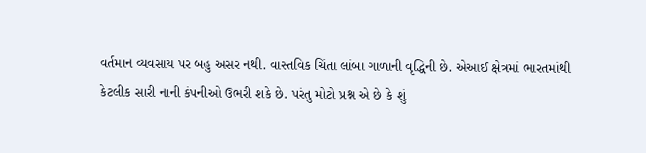વર્તમાન વ્યવસાય પર બહુ અસર નથી. વાસ્તવિક ચિંતા લાંબા ગાળાની વૃદ્ધિની છે. એઆઈ ક્ષેત્રમાં ભારતમાંથી કેટલીક સારી નાની કંપનીઓ ઉભરી શકે છે. પરંતુ મોટો પ્રશ્ન એ છે કે શું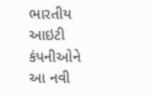ભારતીય આઇટી કંપનીઓને આ નવી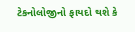ટેકનોલોજીનો ફાયદો થશે કે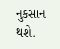નુકસાન થશે.